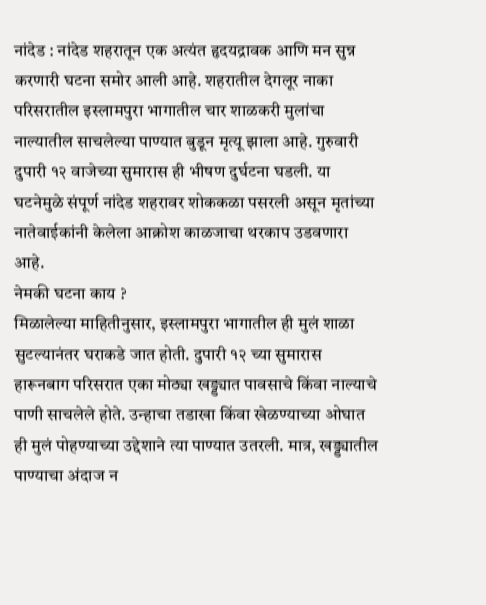नांदेड : नांदेड शहरातून एक अत्यंत हृदयद्रावक आणि मन सुन्न करणारी घटना समोर आली आहे. शहरातील देगलूर नाका परिसरातील इस्लामपुरा भागातील चार शाळकरी मुलांचा नाल्यातील साचलेल्या पाण्यात बुडून मृत्यू झाला आहे. गुरुवारी दुपारी १२ वाजेच्या सुमारास ही भीषण दुर्घटना घडली. या घटनेमुळे संपूर्ण नांदेड शहरावर शोककळा पसरली असून मृतांच्या नातेवाईकांनी केलेला आक्रोश काळजाचा थरकाप उडवणारा आहे.
नेमकी घटना काय ?
मिळालेल्या माहितीनुसार, इस्लामपुरा भागातील ही मुलं शाळा सुटल्यानंतर घराकडे जात होती. दुपारी १२ च्या सुमारास हारूनबाग परिसरात एका मोठ्या खड्ड्यात पावसाचे किंवा नाल्याचे पाणी साचलेले होते. उन्हाचा तडाखा किंवा खेळण्याच्या ओघात ही मुलं पोहण्याच्या उद्देशाने त्या पाण्यात उतरली. मात्र, खड्ड्यातील पाण्याचा अंदाज न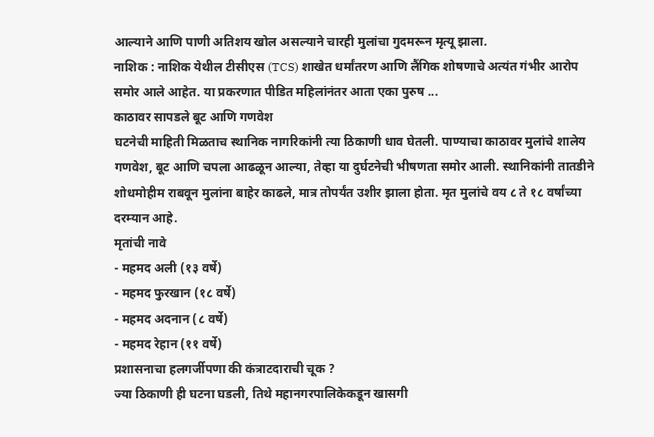आल्याने आणि पाणी अतिशय खोल असल्याने चारही मुलांचा गुदमरून मृत्यू झाला.
नाशिक : नाशिक येथील टीसीएस (TCS) शाखेत धर्मांतरण आणि लैंगिक शोषणाचे अत्यंत गंभीर आरोप समोर आले आहेत. या प्रकरणात पीडित महिलांनंतर आता एका पुरुष ...
काठावर सापडले बूट आणि गणवेश
घटनेची माहिती मिळताच स्थानिक नागरिकांनी त्या ठिकाणी धाव घेतली. पाण्याचा काठावर मुलांचे शालेय गणवेश, बूट आणि चपला आढळून आल्या, तेव्हा या दुर्घटनेची भीषणता समोर आली. स्थानिकांनी तातडीने शोधमोहीम राबवून मुलांना बाहेर काढले, मात्र तोपर्यंत उशीर झाला होता. मृत मुलांचे वय ८ ते १८ वर्षांच्या दरम्यान आहे.
मृतांची नावे
- महमद अली (१३ वर्षे)
- महमद फुरखान (१८ वर्षे)
- महमद अदनान (८ वर्षे)
- महमद रेहान (११ वर्षे)
प्रशासनाचा हलगर्जीपणा की कंत्राटदाराची चूक ?
ज्या ठिकाणी ही घटना घडली, तिथे महानगरपालिकेकडून खासगी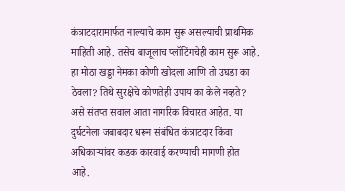कंत्राटदारामार्फत नाल्याचे काम सुरू असल्याची प्राथमिक माहिती आहे. तसेच बाजूलाच प्लॉटिंगचेही काम सुरू आहे. हा मोठा खड्डा नेमका कोणी खोदला आणि तो उघडा का ठेवला? तिथे सुरक्षेचे कोणतेही उपाय का केले नव्हते? असे संतप्त सवाल आता नागरिक विचारत आहेत. या दुर्घटनेला जबाबदार धरून संबंधित कंत्राटदार किंवा अधिकाऱ्यांवर कडक कारवाई करण्याची मागणी होत आहे.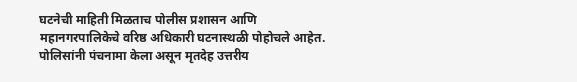घटनेची माहिती मिळताच पोलीस प्रशासन आणि महानगरपालिकेचे वरिष्ठ अधिकारी घटनास्थळी पोहोचले आहेत. पोलिसांनी पंचनामा केला असून मृतदेह उत्तरीय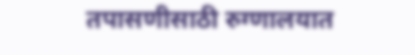तपासणीसाठी रुग्णालयात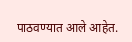पाठवण्यात आले आहेत.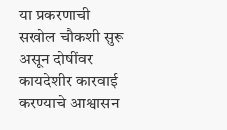या प्रकरणाची सखोल चौकशी सुरू असून दोषींवर कायदेशीर कारवाई करण्याचे आश्वासन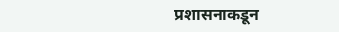प्रशासनाकडून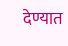देण्यात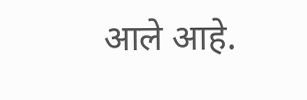आले आहे.